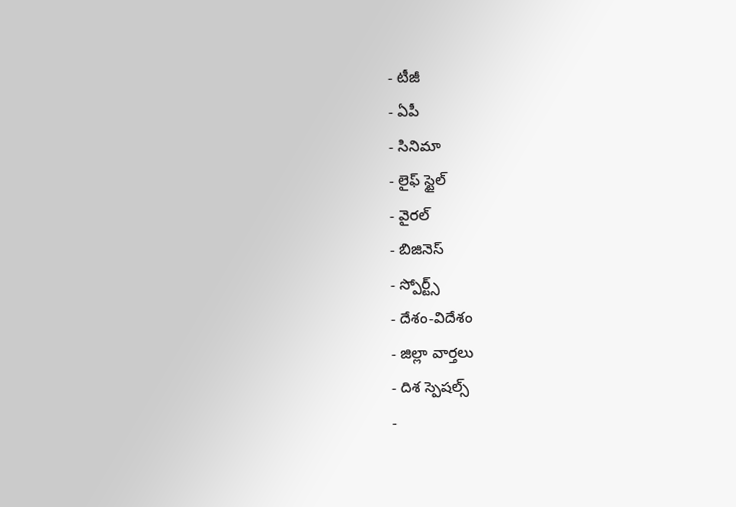- టీజీ
- ఏపీ
- సినిమా
- లైఫ్ స్టైల్
- వైరల్
- బిజినెస్
- స్పోర్ట్స్
- దేశం-విదేశం
- జిల్లా వార్తలు
- దిశ స్పెషల్స్
-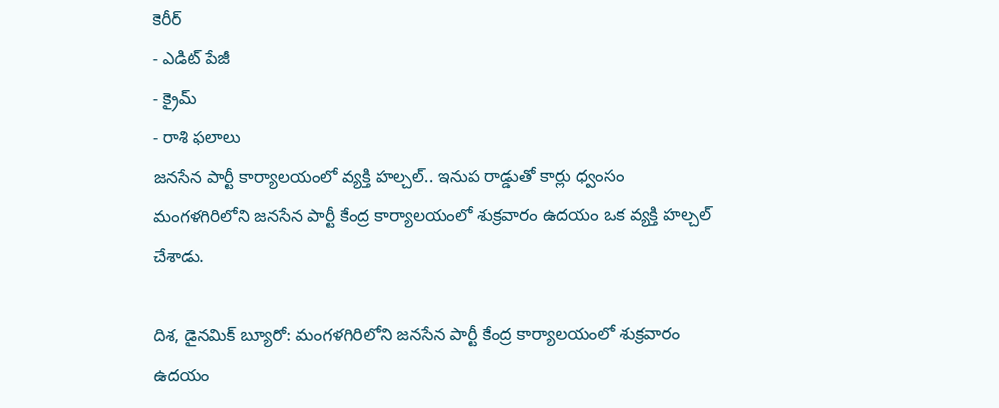కెరీర్
- ఎడిట్ పేజీ
- క్రైమ్
- రాశి ఫలాలు
జనసేన పార్టీ కార్యాలయంలో వ్యక్తి హల్చల్.. ఇనుప రాడ్డుతో కార్లు ధ్వంసం
మంగళగిరిలోని జనసేన పార్టీ కేంద్ర కార్యాలయంలో శుక్రవారం ఉదయం ఒక వ్యక్తి హల్చల్ చేశాడు.

దిశ, డైనమిక్ బ్యూరో: మంగళగిరిలోని జనసేన పార్టీ కేంద్ర కార్యాలయంలో శుక్రవారం ఉదయం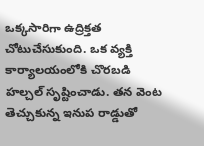ఒక్కసారిగా ఉద్రిక్తత చోటుచేసుకుంది. ఒక వ్యక్తి కార్యాలయంలోకి చొరబడి హల్చల్ సృష్టించాడు. తన వెంట తెచ్చుకున్న ఇనుప రాడ్డుతో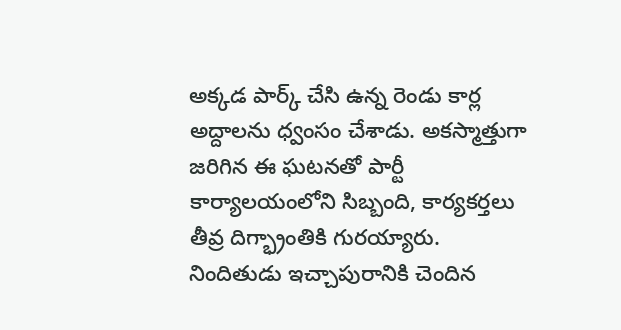అక్కడ పార్క్ చేసి ఉన్న రెండు కార్ల అద్దాలను ధ్వంసం చేశాడు. అకస్మాత్తుగా జరిగిన ఈ ఘటనతో పార్టీ కార్యాలయంలోని సిబ్బంది, కార్యకర్తలు తీవ్ర దిగ్భ్రాంతికి గురయ్యారు.
నిందితుడు ఇచ్చాపురానికి చెందిన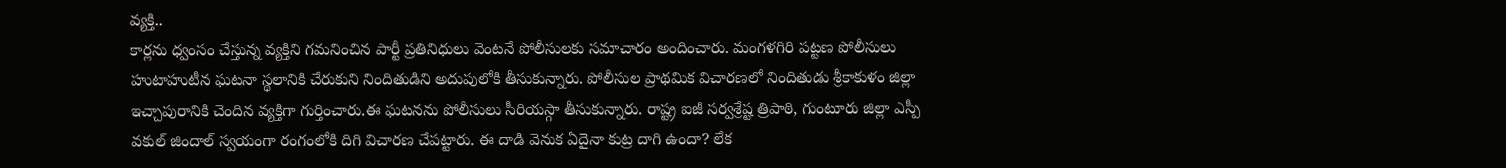వ్యక్తి..
కార్లను ధ్వంసం చేస్తున్న వ్యక్తిని గమనించిన పార్టీ ప్రతినిధులు వెంటనే పోలీసులకు సమాచారం అందించారు. మంగళగిరి పట్టణ పోలీసులు హుటాహుటీన ఘటనా స్థలానికి చేరుకుని నిందితుడిని అదుపులోకి తీసుకున్నారు. పోలీసుల ప్రాథమిక విచారణలో నిందితుడు శ్రీకాకుళం జిల్లా ఇచ్చాపురానికి చెందిన వ్యక్తిగా గుర్తించారు.ఈ ఘటనను పోలీసులు సీరియస్గా తీసుకున్నారు. రాష్ట్ర ఐజీ సర్వశ్రేష్ట త్రిపాఠి, గుంటూరు జిల్లా ఎస్పీ వకుల్ జిందాల్ స్వయంగా రంగంలోకి దిగి విచారణ చేపట్టారు. ఈ దాడి వెనుక ఏదైనా కుట్ర దాగి ఉందా? లేక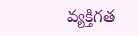వ్యక్తిగత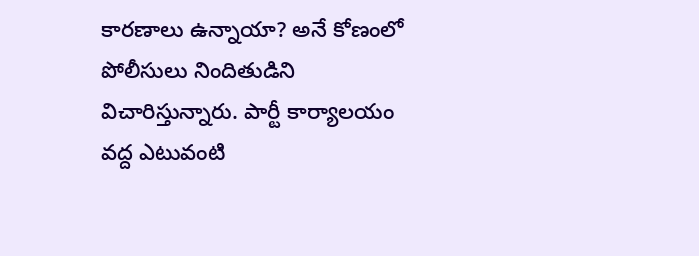కారణాలు ఉన్నాయా? అనే కోణంలో పోలీసులు నిందితుడిని విచారిస్తున్నారు. పార్టీ కార్యాలయం వద్ద ఎటువంటి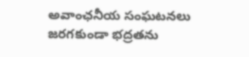అవాంఛనీయ సంఘటనలు జరగకుండా భద్రతను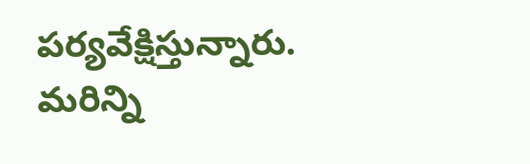పర్యవేక్షిస్తున్నారు. మరిన్ని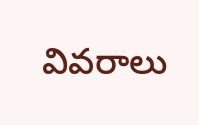వివరాలు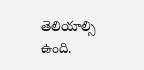తెలియాల్సి ఉంది.